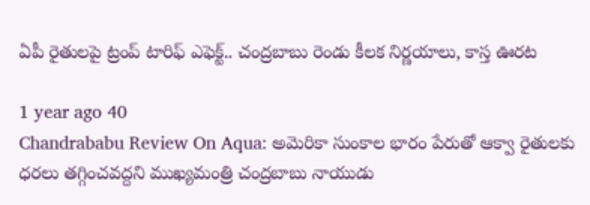ఏపీ రైతులపై ట్రంప్ టారిఫ్ ఎఫెక్ట్.. చంద్రబాబు రెండు కీలక నిర్ణయాలు, కాస్త ఊరట

1 year ago 40
Chandrababu Review On Aqua: అమెరికా సుంకాల భారం పేరుతో ఆక్వా రైతులకు ధరలు తగ్గించవద్దని ముఖ్యమంత్రి చంద్రబాబు నాయుడు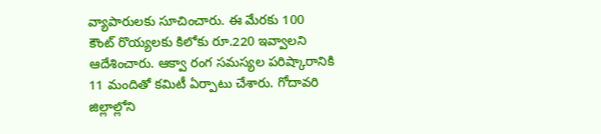వ్యాపారులకు సూచించారు. ఈ మేరకు 100 కౌంట్ రొయ్యలకు కిలోకు రూ.220 ఇవ్వాలని ఆదేశించారు. ఆక్వా రంగ సమస్యల పరిష్కారానికి 11 మందితో కమిటీ ఏర్పాటు చేశారు. గోదావరి జిల్లాల్లోని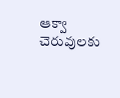ఆక్వా చెరువులకు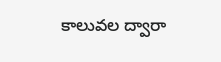కాలువల ద్వారా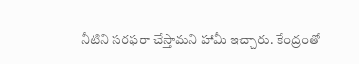నీటిని సరఫరా చేస్తామని హామీ ఇచ్చారు. కేంద్రంతో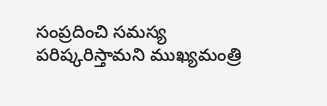సంప్రదించి సమస్య పరిష్కరిస్తామని ముఖ్యమంత్రి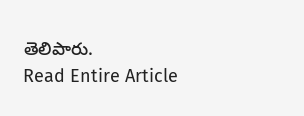తెలిపారు.
Read Entire Article